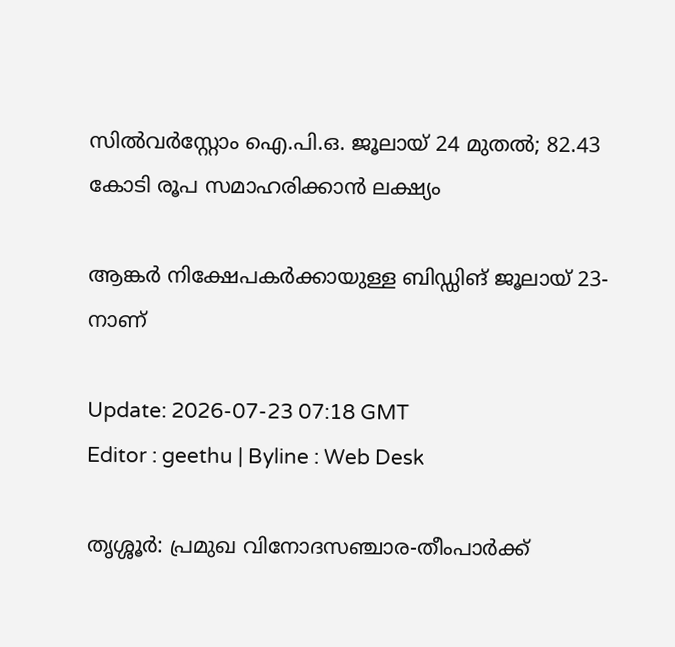സിൽവർസ്റ്റോം ഐ.പി.ഒ. ജൂലായ് 24 മുതൽ; 82.43 കോടി രൂപ സമാഹരിക്കാൻ ലക്ഷ്യം

ആങ്കർ നിക്ഷേപകർക്കായുള്ള ബിഡ്ഡിങ് ജൂലായ് 23-നാണ്

Update: 2026-07-23 07:18 GMT
Editor : geethu | Byline : Web Desk

തൃശ്ശൂർ: പ്രമുഖ വിനോദസഞ്ചാര-തീംപാർക്ക്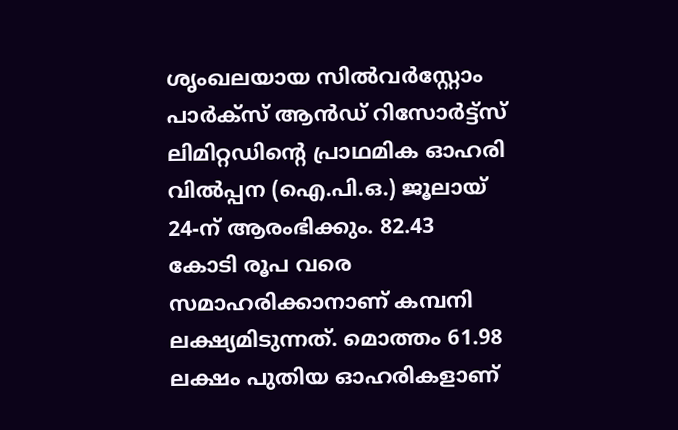ശൃംഖലയായ സിൽവർസ്റ്റോം പാർക്സ് ആൻഡ് റിസോർട്ട്സ് ലിമിറ്റഡിന്റെ പ്രാഥമിക ഓഹരി വിൽപ്പന (ഐ.പി.ഒ.) ജൂലായ് 24-ന് ആരംഭിക്കും. 82.43 കോടി രൂപ വരെ സമാഹരിക്കാനാണ് കമ്പനി ലക്ഷ്യമിടുന്നത്. മൊത്തം 61.98 ലക്ഷം പുതിയ ഓഹരികളാണ്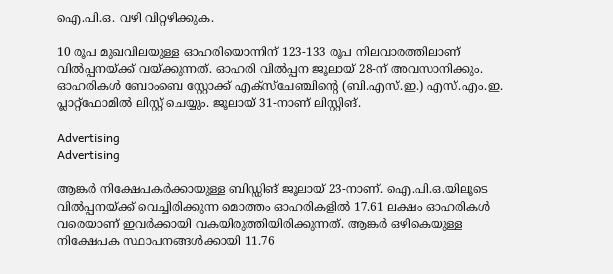ഐ.പി.ഒ. വഴി വിറ്റഴിക്കുക.

10 രൂപ മുഖവിലയുള്ള ഓഹരിയൊന്നിന് 123-133 രൂപ നിലവാരത്തിലാണ് വിൽപ്പനയ്ക്ക് വയ്ക്കുന്നത്. ഓഹരി വിൽപ്പന ജൂലായ് 28-ന് അവസാനിക്കും. ഓഹരികൾ ബോംബെ സ്റ്റോക്ക് എക്സ്ചേഞ്ചിന്റെ (ബി.എസ്.ഇ.) എസ്.എം.ഇ. പ്ലാറ്റ്ഫോമിൽ ലിസ്റ്റ് ചെയ്യും. ജൂലായ് 31-നാണ് ലിസ്റ്റിങ്.

Advertising
Advertising

ആങ്കർ നിക്ഷേപകർക്കായുള്ള ബിഡ്ഡിങ് ജൂലായ് 23-നാണ്. ഐ.പി.ഒ.യിലൂടെ വിൽപ്പനയ്ക്ക് വെച്ചിരിക്കുന്ന മൊത്തം ഓഹരികളിൽ 17.61 ലക്ഷം ഓഹരികൾ വരെയാണ് ഇവർക്കായി വകയിരുത്തിയിരിക്കുന്നത്. ആങ്കർ ഒഴികെയുള്ള നിക്ഷേപക സ്ഥാപനങ്ങൾക്കായി 11.76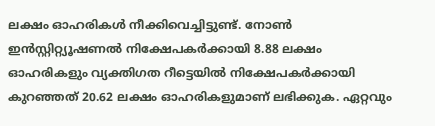ലക്ഷം ഓഹരികൾ നീക്കിവെച്ചിട്ടുണ്ട്. നോൺ ഇൻസ്റ്റിറ്റ്യൂഷണൽ നിക്ഷേപകർക്കായി 8.88 ലക്ഷം ഓഹരികളും വ്യക്തിഗത റീട്ടെയിൽ നിക്ഷേപകർക്കായി കുറഞ്ഞത് 20.62 ലക്ഷം ഓഹരികളുമാണ് ലഭിക്കുക. ഏറ്റവും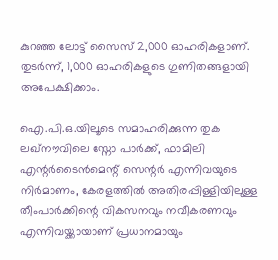കുറഞ്ഞ ലോട്ട് സൈസ് 2,000 ഓഹരികളാണ്. തുടർന്ന്, 1,000 ഓഹരികളുടെ ഗുണിതങ്ങളായി അപേക്ഷിക്കാം.

ഐ.പി.ഒ.യിലൂടെ സമാഹരിക്കുന്ന തുക ലഖ്നൗവിലെ സ്നോ പാർക്ക്, ഫാമിലി എന്റർടൈൻമെന്റ് സെന്റർ എന്നിവയുടെ നിർമാണം, കേരളത്തിൽ അതിരപ്പിള്ളിയിലുള്ള തീംപാർക്കിന്റെ വികസനവും നവീകരണവും എന്നിവയ്ക്കായാണ് പ്രധാനമായും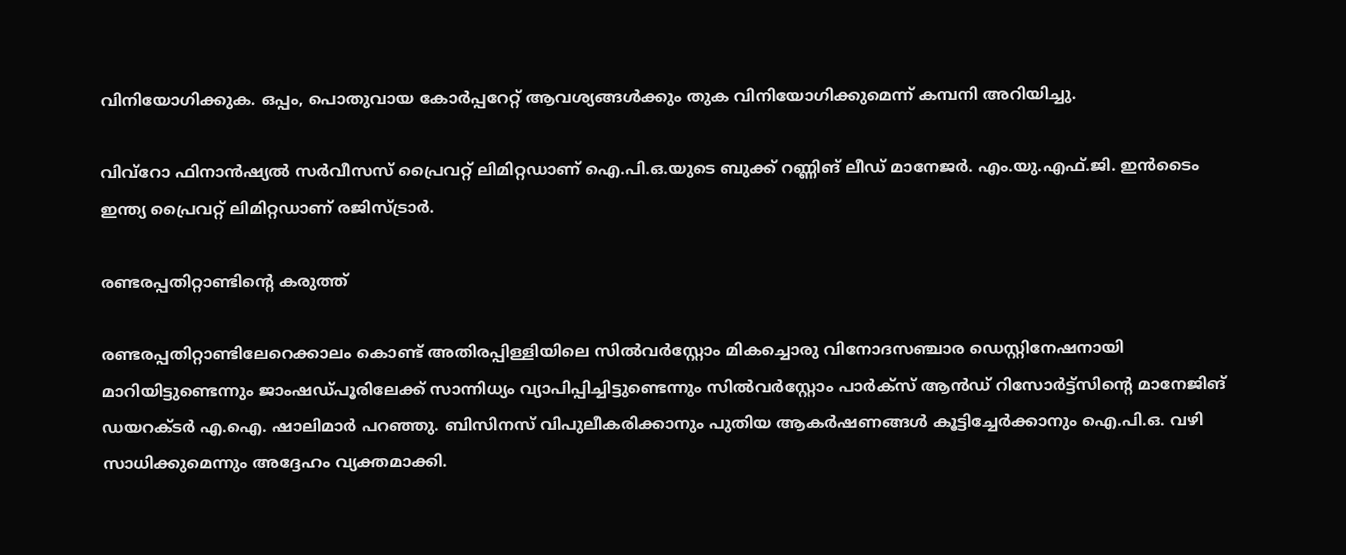വിനിയോഗിക്കുക. ഒപ്പം, പൊതുവായ കോർപ്പറേറ്റ് ആവശ്യങ്ങൾക്കും തുക വിനിയോഗിക്കുമെന്ന് കമ്പനി അറിയിച്ചു.

വിവ്റോ ഫിനാൻഷ്യൽ സർവീസസ് പ്രൈവറ്റ് ലിമിറ്റഡാണ് ഐ.പി.ഒ.യുടെ ബുക്ക് റണ്ണിങ് ലീഡ് മാനേജർ. എം.യു.എഫ്.ജി. ഇൻടൈം ഇന്ത്യ പ്രൈവറ്റ് ലിമിറ്റഡാണ് രജിസ്ട്രാർ.

രണ്ടരപ്പതിറ്റാണ്ടിന്റെ കരുത്ത്

രണ്ടരപ്പതിറ്റാണ്ടിലേറെക്കാലം കൊണ്ട് അതിരപ്പിള്ളിയിലെ സിൽവർസ്റ്റോം മികച്ചൊരു വിനോദസഞ്ചാര ഡെസ്റ്റിനേഷനായി മാറിയിട്ടുണ്ടെന്നും ജാംഷഡ്പൂരിലേക്ക് സാന്നിധ്യം വ്യാപിപ്പിച്ചിട്ടുണ്ടെന്നും സിൽവർസ്റ്റോം പാർക്സ് ആൻഡ് റിസോർട്ട്സിന്റെ മാനേജിങ് ഡയറക്ടർ എ.ഐ. ഷാലിമാർ പറഞ്ഞു. ബിസിനസ് വിപുലീകരിക്കാനും പുതിയ ആകർഷണങ്ങൾ കൂട്ടിച്ചേർക്കാനും ഐ.പി.ഒ. വഴി സാധിക്കുമെന്നും അദ്ദേഹം വ്യക്തമാക്കി.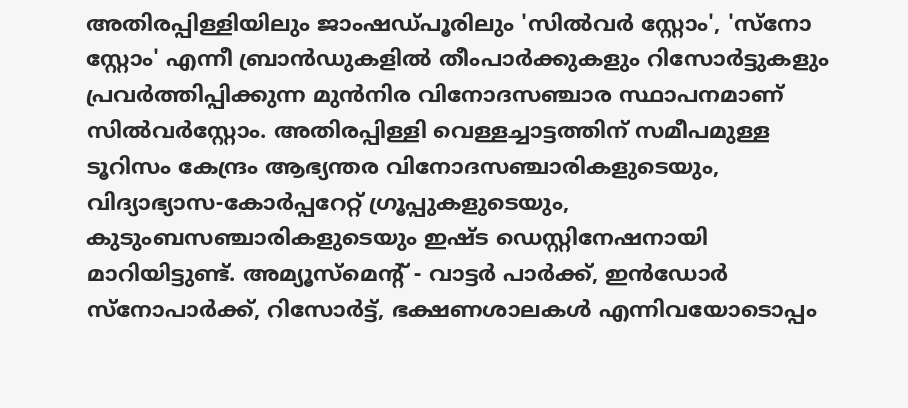അതിരപ്പിള്ളിയിലും ജാംഷഡ്പൂരിലും 'സിൽവർ സ്റ്റോം', 'സ്നോ സ്റ്റോം' എന്നീ ബ്രാൻഡുകളിൽ തീംപാർക്കുകളും റിസോർട്ടുകളും പ്രവർത്തിപ്പിക്കുന്ന മുൻനിര വിനോദസഞ്ചാര സ്ഥാപനമാണ് സിൽവർസ്റ്റോം. അതിരപ്പിള്ളി വെള്ളച്ചാട്ടത്തിന് സമീപമുള്ള ടൂറിസം കേന്ദ്രം ആഭ്യന്തര വിനോദസഞ്ചാരികളുടെയും, വിദ്യാഭ്യാസ-കോർപ്പറേറ്റ് ഗ്രൂപ്പുകളുടെയും, കുടുംബസഞ്ചാരികളുടെയും ഇഷ്ട ഡെസ്റ്റിനേഷനായി മാറിയിട്ടുണ്ട്. അമ്യൂസ്മെന്റ് - വാട്ടർ പാർക്ക്, ഇൻഡോർ സ്നോപാർക്ക്, റിസോർട്ട്, ഭക്ഷണശാലകൾ എന്നിവയോടൊപ്പം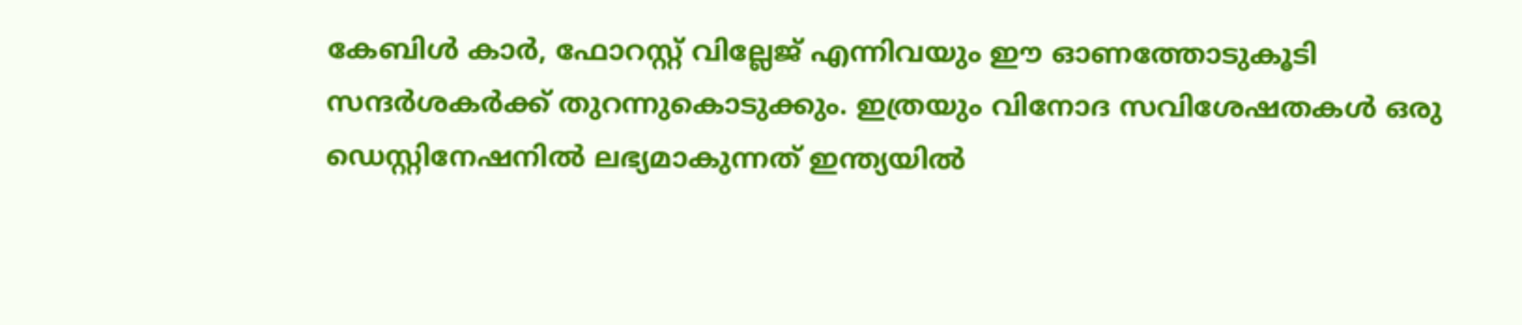കേബിൾ കാർ, ഫോറസ്റ്റ് വില്ലേജ് എന്നിവയും ഈ ഓണത്തോടുകൂടി സന്ദർശകർക്ക് തുറന്നുകൊടുക്കും. ഇത്രയും വിനോദ സവിശേഷതകൾ ഒരു ഡെസ്റ്റിനേഷനിൽ ലഭ്യമാകുന്നത് ഇന്ത്യയിൽ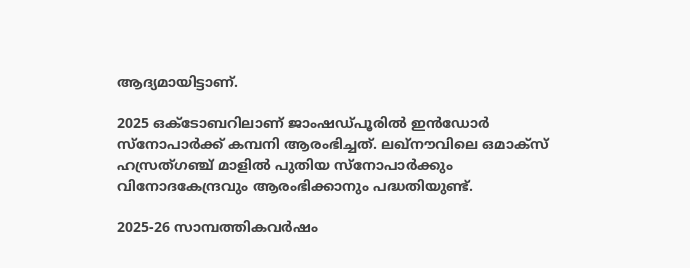ആദ്യമായിട്ടാണ്.

2025 ഒക്ടോബറിലാണ് ജാംഷഡ്പൂരിൽ ഇൻഡോർ സ്നോപാർക്ക് കമ്പനി ആരംഭിച്ചത്. ലഖ്നൗവിലെ ഒമാക്സ് ഹസ്രത്ഗഞ്ച് മാളിൽ പുതിയ സ്നോപാർക്കും വിനോദകേന്ദ്രവും ആരംഭിക്കാനും പദ്ധതിയുണ്ട്.

2025-26 സാമ്പത്തികവർഷം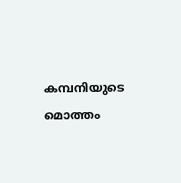കമ്പനിയുടെ മൊത്തം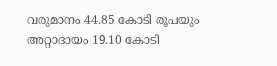വരുമാനം 44.85 കോടി രൂപയും അറ്റാദായം 19.10 കോടി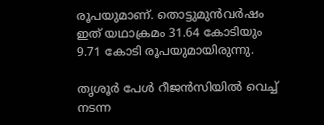രൂപയുമാണ്. തൊട്ടുമുൻവർഷം ഇത് യഥാക്രമം 31.64 കോടിയും 9.71 കോടി രൂപയുമായിരുന്നു.

തൃശൂർ പേൾ റീജൻസിയിൽ വെച്ച് നടന്ന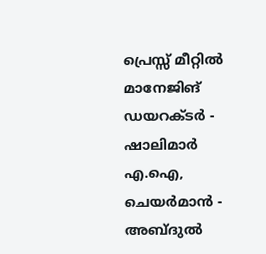പ്രെസ്സ് മീറ്റിൽ മാനേജിങ് ഡയറക്ടർ - ഷാലിമാർ എ.ഐ, ചെയർമാൻ - അബ്ദുൽ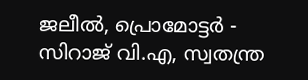ജലീൽ, പ്രൊമോട്ടർ - സിറാജ് വി.എ, സ്വതന്ത്ര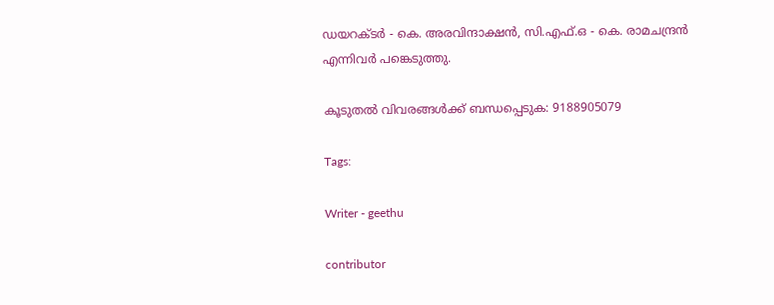ഡയറക്ടർ - കെ. അരവിന്ദാക്ഷൻ, സി.എഫ്.ഒ - കെ. രാമചന്ദ്രൻ എന്നിവർ പങ്കെടുത്തു.

കൂടുതൽ വിവരങ്ങൾക്ക് ബന്ധപ്പെടുക: 9188905079

Tags:

Writer - geethu

contributor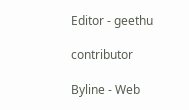Editor - geethu

contributor

Byline - Web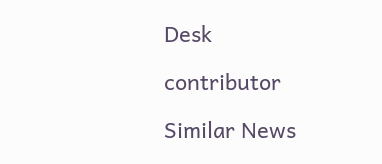Desk

contributor

Similar News